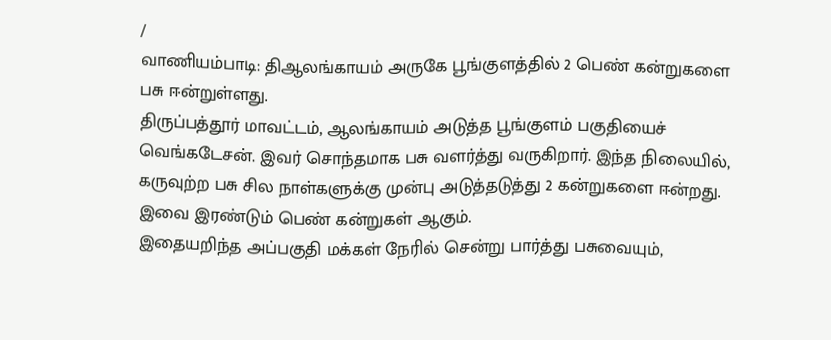/
வாணியம்பாடி: திஆலங்காயம் அருகே பூங்குளத்தில் 2 பெண் கன்றுகளை பசு ஈன்றுள்ளது.
திருப்பத்தூர் மாவட்டம், ஆலங்காயம் அடுத்த பூங்குளம் பகுதியைச் வெங்கடேசன். இவர் சொந்தமாக பசு வளர்த்து வருகிறார். இந்த நிலையில், கருவுற்ற பசு சில நாள்களுக்கு முன்பு அடுத்தடுத்து 2 கன்றுகளை ஈன்றது. இவை இரண்டும் பெண் கன்றுகள் ஆகும்.
இதையறிந்த அப்பகுதி மக்கள் நேரில் சென்று பார்த்து பசுவையும்,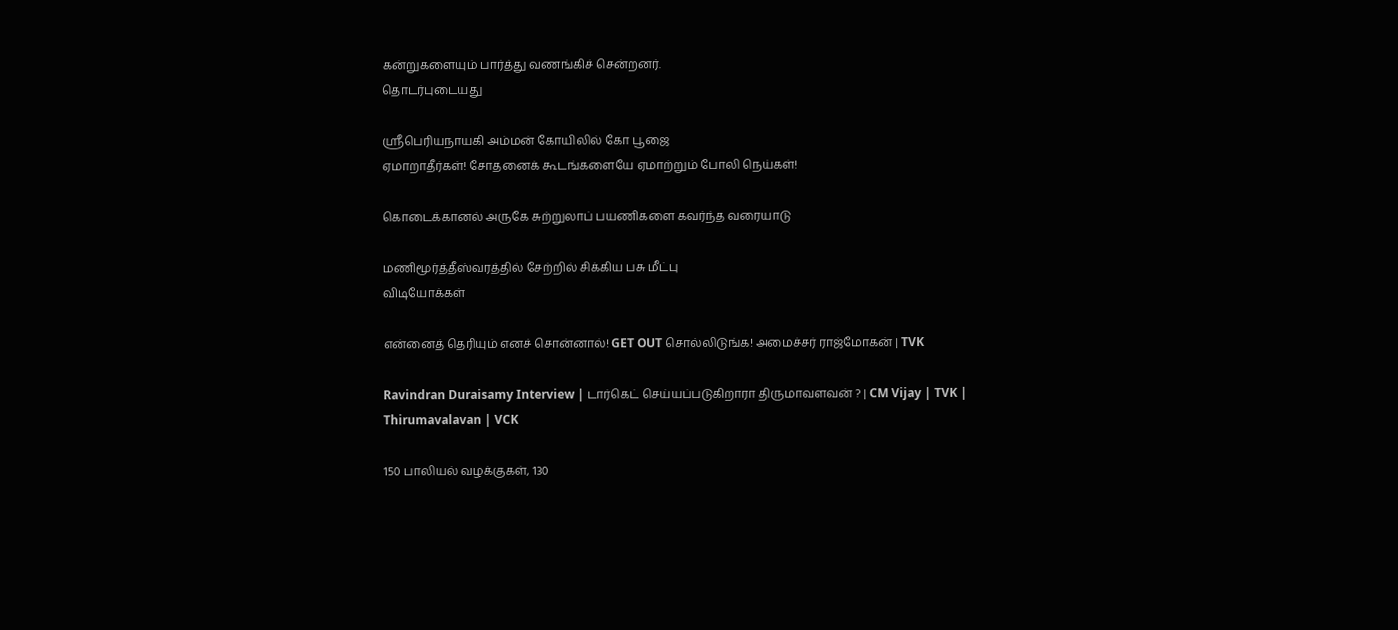கன்றுகளையும் பார்த்து வணங்கிச் சென்றனர்.
தொடர்புடையது

ஸ்ரீபெரியநாயகி அம்மன் கோயிலில் கோ பூஜை
ஏமாறாதீர்கள்! சோதனைக் கூடங்களையே ஏமாற்றும் போலி நெய்கள்!

கொடைக்கானல் அருகே சுற்றுலாப் பயணிகளை கவர்ந்த வரையாடு

மணிமூர்த்தீஸ்வரத்தில் சேற்றில் சிக்கிய பசு மீட்பு
விடியோக்கள்

என்னைத் தெரியும் எனச் சொன்னால்! GET OUT சொல்லிடுங்க! அமைச்சர் ராஜ்மோகன் | TVK

Ravindran Duraisamy Interview | டார்கெட் செய்யப்படுகிறாரா திருமாவளவன் ? | CM Vijay | TVK | Thirumavalavan | VCK

150 பாலியல் வழக்குகள், 130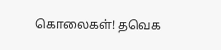கொலைகள்! தவெக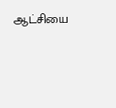ஆட்சியை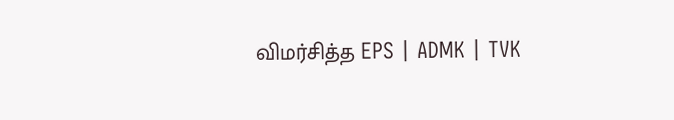விமர்சித்த EPS | ADMK | TVK